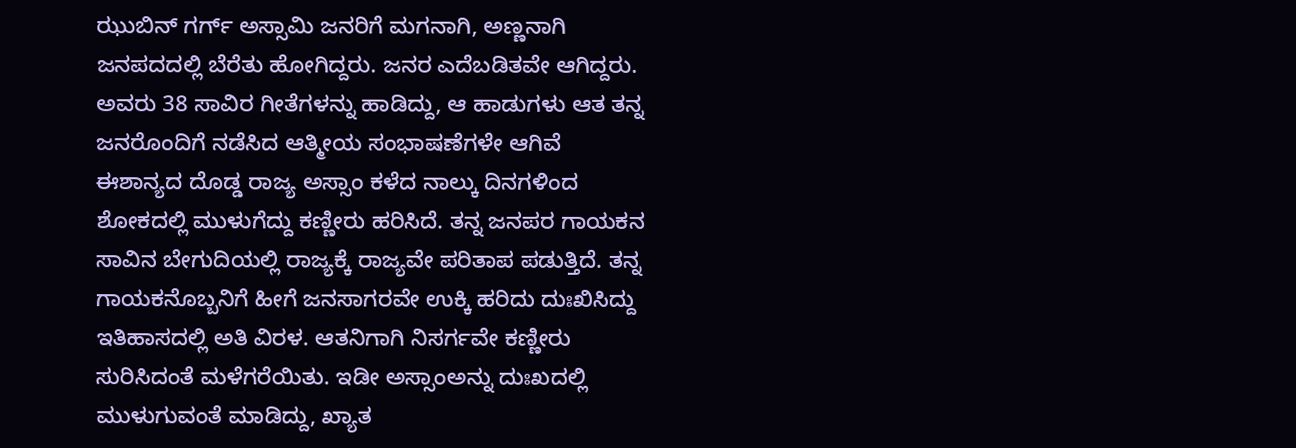ಝುಬಿನ್ ಗರ್ಗ್ ಅಸ್ಸಾಮಿ ಜನರಿಗೆ ಮಗನಾಗಿ, ಅಣ್ಣನಾಗಿ ಜನಪದದಲ್ಲಿ ಬೆರೆತು ಹೋಗಿದ್ದರು. ಜನರ ಎದೆಬಡಿತವೇ ಆಗಿದ್ದರು. ಅವರು 38 ಸಾವಿರ ಗೀತೆಗಳನ್ನು ಹಾಡಿದ್ದು, ಆ ಹಾಡುಗಳು ಆತ ತನ್ನ ಜನರೊಂದಿಗೆ ನಡೆಸಿದ ಆತ್ಮೀಯ ಸಂಭಾಷಣೆಗಳೇ ಆಗಿವೆ
ಈಶಾನ್ಯದ ದೊಡ್ಡ ರಾಜ್ಯ ಅಸ್ಸಾಂ ಕಳೆದ ನಾಲ್ಕು ದಿನಗಳಿಂದ ಶೋಕದಲ್ಲಿ ಮುಳುಗೆದ್ದು ಕಣ್ಣೀರು ಹರಿಸಿದೆ. ತನ್ನ ಜನಪರ ಗಾಯಕನ ಸಾವಿನ ಬೇಗುದಿಯಲ್ಲಿ ರಾಜ್ಯಕ್ಕೆ ರಾಜ್ಯವೇ ಪರಿತಾಪ ಪಡುತ್ತಿದೆ. ತನ್ನ ಗಾಯಕನೊಬ್ಬನಿಗೆ ಹೀಗೆ ಜನಸಾಗರವೇ ಉಕ್ಕಿ ಹರಿದು ದುಃಖಿಸಿದ್ದು ಇತಿಹಾಸದಲ್ಲಿ ಅತಿ ವಿರಳ. ಆತನಿಗಾಗಿ ನಿಸರ್ಗವೇ ಕಣ್ಣೀರು ಸುರಿಸಿದಂತೆ ಮಳೆಗರೆಯಿತು. ಇಡೀ ಅಸ್ಸಾಂಅನ್ನು ದುಃಖದಲ್ಲಿ ಮುಳುಗುವಂತೆ ಮಾಡಿದ್ದು, ಖ್ಯಾತ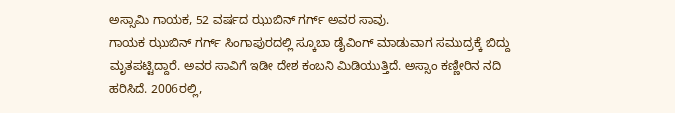ಅಸ್ಸಾಮಿ ಗಾಯಕ, 52 ವರ್ಷದ ಝುಬಿನ್ ಗರ್ಗ್ ಅವರ ಸಾವು.
ಗಾಯಕ ಝುಬಿನ್ ಗರ್ಗ್ ಸಿಂಗಾಪುರದಲ್ಲಿ ಸ್ಕೂಬಾ ಡೈವಿಂಗ್ ಮಾಡುವಾಗ ಸಮುದ್ರಕ್ಕೆ ಬಿದ್ದು ಮೃತಪಟ್ಟಿದ್ದಾರೆ. ಅವರ ಸಾವಿಗೆ ಇಡೀ ದೇಶ ಕಂಬನಿ ಮಿಡಿಯುತ್ತಿದೆ. ಅಸ್ಸಾಂ ಕಣ್ಣೀರಿನ ನದಿ ಹರಿಸಿದೆ. 2006ರಲ್ಲಿ,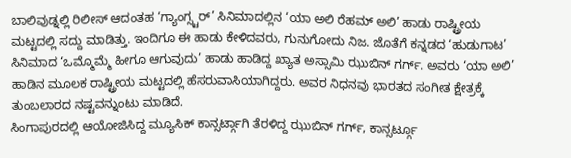ಬಾಲಿವುಡ್ನಲ್ಲಿ ರಿಲೀಸ್ ಆದಂತಹ ‘ಗ್ಯಾಂಗ್ಸ್ಟರ್’ ಸಿನಿಮಾದಲ್ಲಿನ ‘ಯಾ ಅಲಿ ರೆಹಮ್ ಅಲಿ’ ಹಾಡು ರಾಷ್ಟ್ರೀಯ ಮಟ್ಟದಲ್ಲಿ ಸದ್ದು ಮಾಡಿತ್ತು. ಇಂದಿಗೂ ಈ ಹಾಡು ಕೇಳಿದವರು, ಗುನುಗೋದು ನಿಜ. ಜೊತೆಗೆ ಕನ್ನಡದ ‘ಹುಡುಗಾಟ’ ಸಿನಿಮಾದ ‘ಒಮ್ಮೊಮ್ಮೆ ಹೀಗೂ ಆಗುವುದು’ ಹಾಡು ಹಾಡಿದ್ದ ಖ್ಯಾತ ಅಸ್ಸಾಮಿ ಝುಬಿನ್ ಗರ್ಗ್. ಅವರು ‘ಯಾ ಅಲಿ’ ಹಾಡಿನ ಮೂಲಕ ರಾಷ್ಟ್ರೀಯ ಮಟ್ಟದಲ್ಲಿ ಹೆಸರುವಾಸಿಯಾಗಿದ್ದರು. ಅವರ ನಿಧನವು ಭಾರತದ ಸಂಗೀತ ಕ್ಷೇತ್ರಕ್ಕೆ ತುಂಬಲಾರದ ನಷ್ಟವನ್ನುಂಟು ಮಾಡಿದೆ.
ಸಿಂಗಾಪುರದಲ್ಲಿ ಆಯೋಜಿಸಿದ್ದ ಮ್ಯೂಸಿಕ್ ಕಾನ್ಸರ್ಟ್ಗಾಗಿ ತೆರಳಿದ್ದ ಝುಬಿನ್ ಗರ್ಗ್, ಕಾನ್ಸರ್ಟ್ಗೂ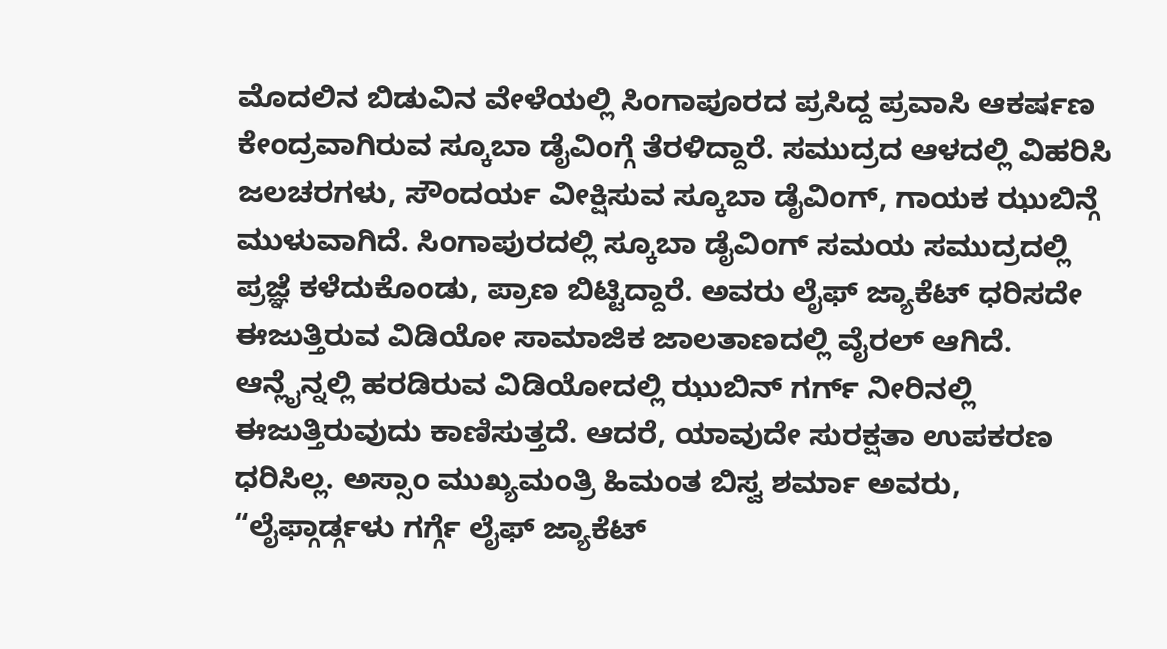ಮೊದಲಿನ ಬಿಡುವಿನ ವೇಳೆಯಲ್ಲಿ ಸಿಂಗಾಪೂರದ ಪ್ರಸಿದ್ದ ಪ್ರವಾಸಿ ಆಕರ್ಷಣ ಕೇಂದ್ರವಾಗಿರುವ ಸ್ಕೂಬಾ ಡೈವಿಂಗ್ಗೆ ತೆರಳಿದ್ದಾರೆ. ಸಮುದ್ರದ ಆಳದಲ್ಲಿ ವಿಹರಿಸಿ ಜಲಚರಗಳು, ಸೌಂದರ್ಯ ವೀಕ್ಷಿಸುವ ಸ್ಕೂಬಾ ಡೈವಿಂಗ್, ಗಾಯಕ ಝುಬಿನ್ಗೆ ಮುಳುವಾಗಿದೆ. ಸಿಂಗಾಪುರದಲ್ಲಿ ಸ್ಕೂಬಾ ಡೈವಿಂಗ್ ಸಮಯ ಸಮುದ್ರದಲ್ಲಿ ಪ್ರಜ್ಞೆ ಕಳೆದುಕೊಂಡು, ಪ್ರಾಣ ಬಿಟ್ಟಿದ್ದಾರೆ. ಅವರು ಲೈಫ್ ಜ್ಯಾಕೆಟ್ ಧರಿಸದೇ ಈಜುತ್ತಿರುವ ವಿಡಿಯೋ ಸಾಮಾಜಿಕ ಜಾಲತಾಣದಲ್ಲಿ ವೈರಲ್ ಆಗಿದೆ.
ಆನ್ಲೈನ್ನಲ್ಲಿ ಹರಡಿರುವ ವಿಡಿಯೋದಲ್ಲಿ ಝುಬಿನ್ ಗರ್ಗ್ ನೀರಿನಲ್ಲಿ ಈಜುತ್ತಿರುವುದು ಕಾಣಿಸುತ್ತದೆ. ಆದರೆ, ಯಾವುದೇ ಸುರಕ್ಷತಾ ಉಪಕರಣ ಧರಿಸಿಲ್ಲ. ಅಸ್ಸಾಂ ಮುಖ್ಯಮಂತ್ರಿ ಹಿಮಂತ ಬಿಸ್ವ ಶರ್ಮಾ ಅವರು, “ಲೈಫ್ಗಾರ್ಡ್ಗಳು ಗರ್ಗ್ಗೆ ಲೈಫ್ ಜ್ಯಾಕೆಟ್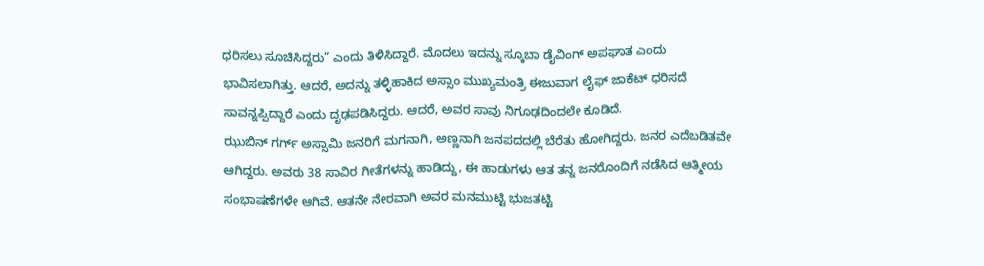ಧರಿಸಲು ಸೂಚಿಸಿದ್ದರು” ಎಂದು ತಿಳಿಸಿದ್ದಾರೆ. ಮೊದಲು ಇದನ್ನು ಸ್ಕೂಬಾ ಡೈವಿಂಗ್ ಅಪಘಾತ ಎಂದು ಭಾವಿಸಲಾಗಿತ್ತು. ಆದರೆ, ಅದನ್ನು ತಳ್ಳಿಹಾಕಿದ ಅಸ್ಸಾಂ ಮುಖ್ಯಮಂತ್ರಿ ಈಜುವಾಗ ಲೈಫ್ ಜಾಕೆಟ್ ಧರಿಸದೆ ಸಾವನ್ನಪ್ಪಿದ್ದಾರೆ ಎಂದು ದೃಢಪಡಿಸಿದ್ದರು. ಆದರೆ, ಅವರ ಸಾವು ನಿಗೂಢದಿಂದಲೇ ಕೂಡಿದೆ.
ಝುಬಿನ್ ಗರ್ಗ್ ಅಸ್ಸಾಮಿ ಜನರಿಗೆ ಮಗನಾಗಿ, ಅಣ್ಣನಾಗಿ ಜನಪದದಲ್ಲಿ ಬೆರೆತು ಹೋಗಿದ್ದರು. ಜನರ ಎದೆಬಡಿತವೇ ಆಗಿದ್ದರು. ಅವರು 38 ಸಾವಿರ ಗೀತೆಗಳನ್ನು ಹಾಡಿದ್ದು, ಈ ಹಾಡುಗಳು ಆತ ತನ್ನ ಜನರೊಂದಿಗೆ ನಡೆಸಿದ ಆತ್ಮೀಯ ಸಂಭಾಷಣೆಗಳೇ ಆಗಿವೆ. ಆತನೇ ನೇರವಾಗಿ ಅವರ ಮನಮುಟ್ಟಿ ಭುಜತಟ್ಟಿ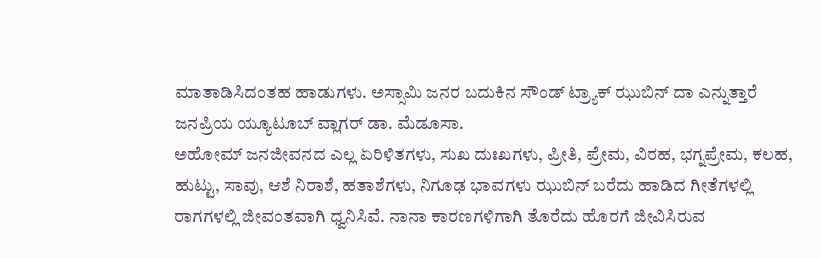ಮಾತಾಡಿಸಿದಂತಹ ಹಾಡುಗಳು. ಅಸ್ಸಾಮಿ ಜನರ ಬದುಕಿನ ಸೌಂಡ್ ಟ್ರ್ಯಾಕ್ ಝುಬಿನ್ ದಾ ಎನ್ನುತ್ತಾರೆ ಜನಪ್ರಿಯ ಯ್ಯೂಟೂಬ್ ವ್ಲಾಗರ್ ಡಾ. ಮೆಡೂಸಾ.
ಅಹೋಮ್ ಜನಜೀವನದ ಎಲ್ಲ ಏರಿಳಿತಗಳು, ಸುಖ ದುಃಖಗಳು, ಪ್ರೀತಿ, ಪ್ರೇಮ, ವಿರಹ, ಭಗ್ನಪ್ರೇಮ, ಕಲಹ, ಹುಟ್ಟು, ಸಾವು, ಆಶೆ ನಿರಾಶೆ, ಹತಾಶೆಗಳು, ನಿಗೂಢ ಭಾವಗಳು ಝುಬಿನ್ ಬರೆದು ಹಾಡಿದ ಗೀತೆಗಳಲ್ಲಿ ರಾಗಗಳಲ್ಲಿ ಜೀವಂತವಾಗಿ ಧ್ವನಿಸಿವೆ. ನಾನಾ ಕಾರಣಗಳಿಗಾಗಿ ತೊರೆದು ಹೊರಗೆ ಜೀವಿಸಿರುವ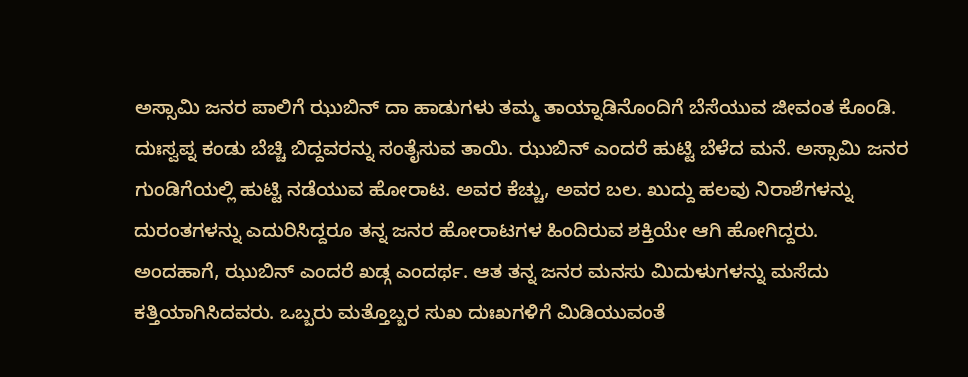ಅಸ್ಸಾಮಿ ಜನರ ಪಾಲಿಗೆ ಝುಬಿನ್ ದಾ ಹಾಡುಗಳು ತಮ್ಮ ತಾಯ್ನಾಡಿನೊಂದಿಗೆ ಬೆಸೆಯುವ ಜೀವಂತ ಕೊಂಡಿ. ದುಃಸ್ವಪ್ನ ಕಂಡು ಬೆಚ್ಚಿ ಬಿದ್ದವರನ್ನು ಸಂತೈಸುವ ತಾಯಿ. ಝುಬಿನ್ ಎಂದರೆ ಹುಟ್ಟಿ ಬೆಳೆದ ಮನೆ. ಅಸ್ಸಾಮಿ ಜನರ ಗುಂಡಿಗೆಯಲ್ಲಿ ಹುಟ್ಟಿ ನಡೆಯುವ ಹೋರಾಟ. ಅವರ ಕೆಚ್ಚು, ಅವರ ಬಲ. ಖುದ್ದು ಹಲವು ನಿರಾಶೆಗಳನ್ನು ದುರಂತಗಳನ್ನು ಎದುರಿಸಿದ್ದರೂ ತನ್ನ ಜನರ ಹೋರಾಟಗಳ ಹಿಂದಿರುವ ಶಕ್ತಿಯೇ ಆಗಿ ಹೋಗಿದ್ದರು.
ಅಂದಹಾಗೆ, ಝುಬಿನ್ ಎಂದರೆ ಖಡ್ಗ ಎಂದರ್ಥ. ಆತ ತನ್ನ ಜನರ ಮನಸು ಮಿದುಳುಗಳನ್ನು ಮಸೆದು ಕತ್ತಿಯಾಗಿಸಿದವರು. ಒಬ್ಬರು ಮತ್ತೊಬ್ಬರ ಸುಖ ದುಃಖಗಳಿಗೆ ಮಿಡಿಯುವಂತೆ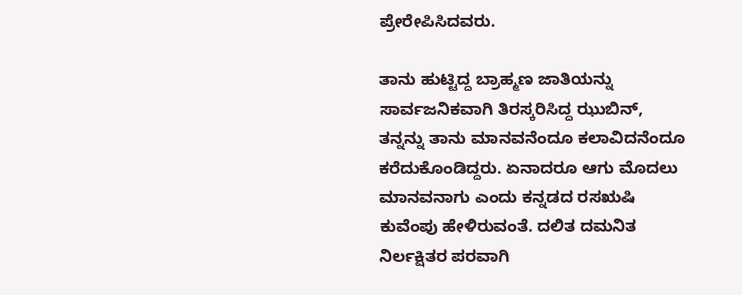ಪ್ರೇರೇಪಿಸಿದವರು.

ತಾನು ಹುಟ್ಟಿದ್ದ ಬ್ರಾಹ್ಮಣ ಜಾತಿಯನ್ನು ಸಾರ್ವಜನಿಕವಾಗಿ ತಿರಸ್ಕರಿಸಿದ್ದ ಝುಬಿನ್, ತನ್ನನ್ನು ತಾನು ಮಾನವನೆಂದೂ ಕಲಾವಿದನೆಂದೂ ಕರೆದುಕೊಂಡಿದ್ದರು. ಏನಾದರೂ ಆಗು ಮೊದಲು ಮಾನವನಾಗು ಎಂದು ಕನ್ನಡದ ರಸಋಷಿ ಕುವೆಂಪು ಹೇಳಿರುವಂತೆ. ದಲಿತ ದಮನಿತ ನಿರ್ಲಕ್ಷಿತರ ಪರವಾಗಿ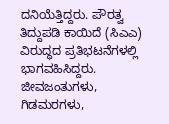ದನಿಯೆತ್ತಿದ್ದರು. ಪೌರತ್ವ ತಿದ್ದುಪಡಿ ಕಾಯಿದೆ (ಸಿಎಎ) ವಿರುದ್ಧದ ಪ್ರತಿಭಟನೆಗಳಲ್ಲಿ ಭಾಗವಹಿಸಿದ್ದರು. ಜೀವಜಂತುಗಳು, ಗಿಡಮರಗಳು,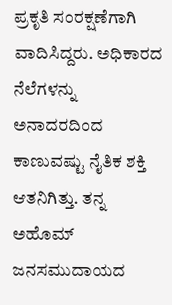ಪ್ರಕೃತಿ ಸಂರಕ್ಷಣೆಗಾಗಿ ವಾದಿಸಿದ್ದರು. ಅಧಿಕಾರದ ನೆಲೆಗಳನ್ನು ಅನಾದರದಿಂದ ಕಾಣುವಷ್ಟು ನೈತಿಕ ಶಕ್ತಿ ಆತನಿಗಿತ್ತು. ತನ್ನ ಅಹೊಮ್ ಜನಸಮುದಾಯದ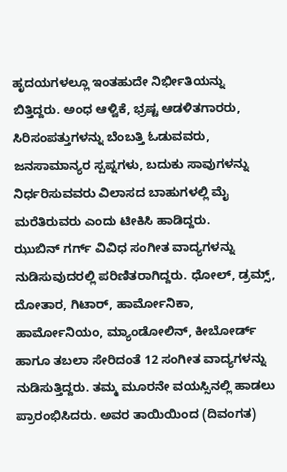ಹೃದಯಗಳಲ್ಲೂ ಇಂತಹುದೇ ನಿರ್ಭೀತಿಯನ್ನು ಬಿತ್ತಿದ್ದರು. ಅಂಧ ಆಳ್ವಿಕೆ, ಭ್ರಷ್ಟ ಆಡಳಿತಗಾರರು, ಸಿರಿಸಂಪತ್ತುಗಳನ್ನು ಬೆಂಬತ್ತಿ ಓಡುವವರು, ಜನಸಾಮಾನ್ಯರ ಸ್ಪಪ್ನಗಳು, ಬದುಕು ಸಾವುಗಳನ್ನು ನಿರ್ಧರಿಸುವವರು ವಿಲಾಸದ ಬಾಹುಗಳಲ್ಲಿ ಮೈ ಮರೆತಿರುವರು ಎಂದು ಟೀಕಿಸಿ ಹಾಡಿದ್ದರು.
ಝುಬಿನ್ ಗರ್ಗ್ ವಿವಿಧ ಸಂಗೀತ ವಾದ್ಯಗಳನ್ನು ನುಡಿಸುವುದರಲ್ಲಿ ಪರಿಣಿತರಾಗಿದ್ದರು. ಧೋಲ್, ಡ್ರಮ್ಸ್, ದೋತಾರ, ಗಿಟಾರ್, ಹಾರ್ಮೋನಿಕಾ, ಹಾರ್ಮೋನಿಯಂ, ಮ್ಯಾಂಡೋಲಿನ್, ಕೀಬೋರ್ಡ್ ಹಾಗೂ ತಬಲಾ ಸೇರಿದಂತೆ 12 ಸಂಗೀತ ವಾದ್ಯಗಳನ್ನು ನುಡಿಸುತ್ತಿದ್ದರು. ತಮ್ಮ ಮೂರನೇ ವಯಸ್ಸಿನಲ್ಲಿ ಹಾಡಲು ಪ್ರಾರಂಭಿಸಿದರು. ಅವರ ತಾಯಿಯಿಂದ (ದಿವಂಗತ)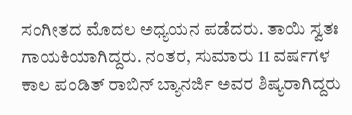ಸಂಗೀತದ ಮೊದಲ ಅಧ್ಯಯನ ಪಡೆದರು. ತಾಯಿ ಸ್ವತಃ ಗಾಯಕಿಯಾಗಿದ್ದರು. ನಂತರ, ಸುಮಾರು 11 ವರ್ಷಗಳ ಕಾಲ ಪಂಡಿತ್ ರಾಬಿನ್ ಬ್ಯಾನರ್ಜಿ ಅವರ ಶಿಷ್ಯರಾಗಿದ್ದರು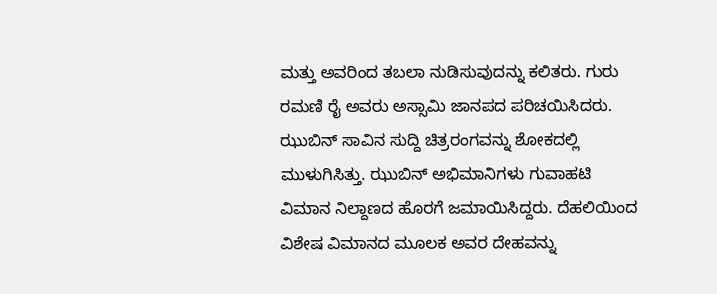ಮತ್ತು ಅವರಿಂದ ತಬಲಾ ನುಡಿಸುವುದನ್ನು ಕಲಿತರು. ಗುರು ರಮಣಿ ರೈ ಅವರು ಅಸ್ಸಾಮಿ ಜಾನಪದ ಪರಿಚಯಿಸಿದರು.
ಝುಬಿನ್ ಸಾವಿನ ಸುದ್ದಿ ಚಿತ್ರರಂಗವನ್ನು ಶೋಕದಲ್ಲಿ ಮುಳುಗಿಸಿತ್ತು. ಝುಬಿನ್ ಅಭಿಮಾನಿಗಳು ಗುವಾಹಟಿ ವಿಮಾನ ನಿಲ್ದಾಣದ ಹೊರಗೆ ಜಮಾಯಿಸಿದ್ದರು. ದೆಹಲಿಯಿಂದ ವಿಶೇಷ ವಿಮಾನದ ಮೂಲಕ ಅವರ ದೇಹವನ್ನು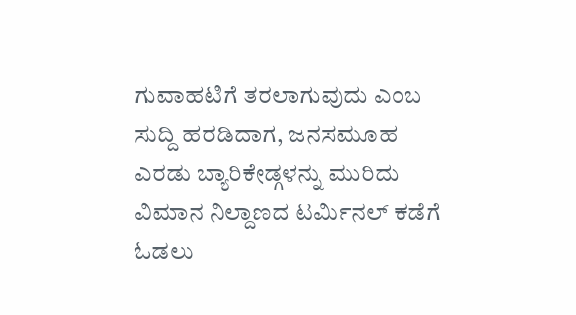ಗುವಾಹಟಿಗೆ ತರಲಾಗುವುದು ಎಂಬ ಸುದ್ದಿ ಹರಡಿದಾಗ, ಜನಸಮೂಹ ಎರಡು ಬ್ಯಾರಿಕೇಡ್ಗಳನ್ನು ಮುರಿದು ವಿಮಾನ ನಿಲ್ದಾಣದ ಟರ್ಮಿನಲ್ ಕಡೆಗೆ ಓಡಲು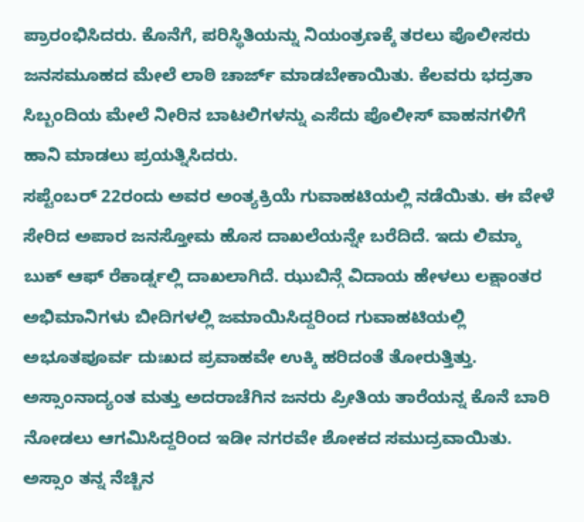ಪ್ರಾರಂಭಿಸಿದರು. ಕೊನೆಗೆ, ಪರಿಸ್ಥಿತಿಯನ್ನು ನಿಯಂತ್ರಣಕ್ಕೆ ತರಲು ಪೊಲೀಸರು ಜನಸಮೂಹದ ಮೇಲೆ ಲಾಠಿ ಚಾರ್ಜ್ ಮಾಡಬೇಕಾಯಿತು. ಕೆಲವರು ಭದ್ರತಾ ಸಿಬ್ಬಂದಿಯ ಮೇಲೆ ನೀರಿನ ಬಾಟಲಿಗಳನ್ನು ಎಸೆದು ಪೊಲೀಸ್ ವಾಹನಗಳಿಗೆ ಹಾನಿ ಮಾಡಲು ಪ್ರಯತ್ನಿಸಿದರು.
ಸಪ್ಟೆಂಬರ್ 22ರಂದು ಅವರ ಅಂತ್ಯಕ್ರಿಯೆ ಗುವಾಹಟಿಯಲ್ಲಿ ನಡೆಯಿತು. ಈ ವೇಳೆ ಸೇರಿದ ಅಪಾರ ಜನಸ್ತೋಮ ಹೊಸ ದಾಖಲೆಯನ್ನೇ ಬರೆದಿದೆ. ಇದು ಲಿಮ್ಕಾ ಬುಕ್ ಆಫ್ ರೆಕಾರ್ಡ್ನಲ್ಲಿ ದಾಖಲಾಗಿದೆ. ಝುಬಿನ್ಗೆ ವಿದಾಯ ಹೇಳಲು ಲಕ್ಷಾಂತರ ಅಭಿಮಾನಿಗಳು ಬೀದಿಗಳಲ್ಲಿ ಜಮಾಯಿಸಿದ್ದರಿಂದ ಗುವಾಹಟಿಯಲ್ಲಿ ಅಭೂತಪೂರ್ವ ದುಃಖದ ಪ್ರವಾಹವೇ ಉಕ್ಕಿ ಹರಿದಂತೆ ತೋರುತ್ತಿತ್ತು. ಅಸ್ಸಾಂನಾದ್ಯಂತ ಮತ್ತು ಅದರಾಚೆಗಿನ ಜನರು ಪ್ರೀತಿಯ ತಾರೆಯನ್ನ ಕೊನೆ ಬಾರಿ ನೋಡಲು ಆಗಮಿಸಿದ್ದರಿಂದ ಇಡೀ ನಗರವೇ ಶೋಕದ ಸಮುದ್ರವಾಯಿತು. ಅಸ್ಸಾಂ ತನ್ನ ನೆಚ್ಚಿನ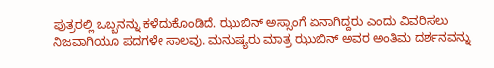ಪುತ್ರರಲ್ಲಿ ಒಬ್ಬನನ್ನು ಕಳೆದುಕೊಂಡಿದೆ. ಝುಬಿನ್ ಅಸ್ಸಾಂಗೆ ಏನಾಗಿದ್ದರು ಎಂದು ವಿವರಿಸಲು ನಿಜವಾಗಿಯೂ ಪದಗಳೇ ಸಾಲವು. ಮನುಷ್ಯರು ಮಾತ್ರ ಝುಬಿನ್ ಅವರ ಅಂತಿಮ ದರ್ಶನವನ್ನು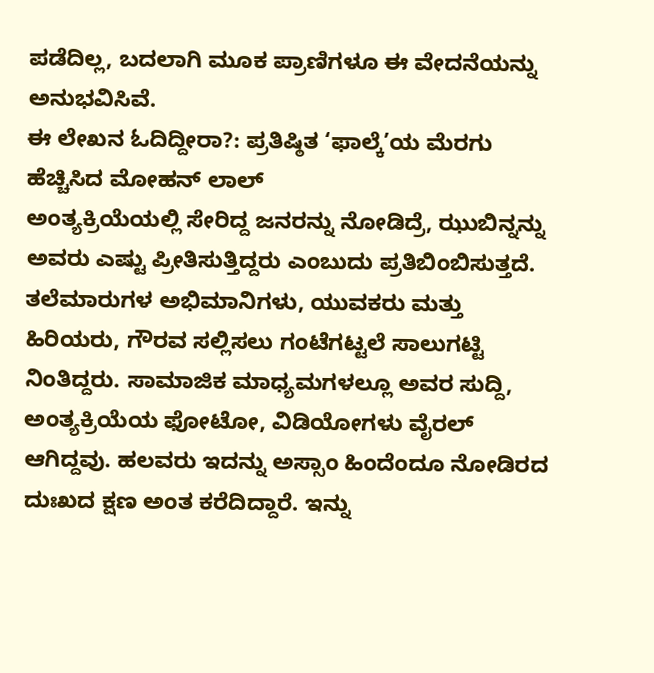ಪಡೆದಿಲ್ಲ, ಬದಲಾಗಿ ಮೂಕ ಪ್ರಾಣಿಗಳೂ ಈ ವೇದನೆಯನ್ನು ಅನುಭವಿಸಿವೆ.
ಈ ಲೇಖನ ಓದಿದ್ದೀರಾ?: ಪ್ರತಿಷ್ಠಿತ ‘ಫಾಲ್ಕೆ’ಯ ಮೆರಗು ಹೆಚ್ಚಿಸಿದ ಮೋಹನ್ ಲಾಲ್
ಅಂತ್ಯಕ್ರಿಯೆಯಲ್ಲಿ ಸೇರಿದ್ದ ಜನರನ್ನು ನೋಡಿದ್ರೆ, ಝುಬಿನ್ನನ್ನು ಅವರು ಎಷ್ಟು ಪ್ರೀತಿಸುತ್ತಿದ್ದರು ಎಂಬುದು ಪ್ರತಿಬಿಂಬಿಸುತ್ತದೆ. ತಲೆಮಾರುಗಳ ಅಭಿಮಾನಿಗಳು, ಯುವಕರು ಮತ್ತು ಹಿರಿಯರು, ಗೌರವ ಸಲ್ಲಿಸಲು ಗಂಟೆಗಟ್ಟಲೆ ಸಾಲುಗಟ್ಟಿ ನಿಂತಿದ್ದರು. ಸಾಮಾಜಿಕ ಮಾಧ್ಯಮಗಳಲ್ಲೂ ಅವರ ಸುದ್ದಿ, ಅಂತ್ಯಕ್ರಿಯೆಯ ಫೋಟೋ, ವಿಡಿಯೋಗಳು ವೈರಲ್ ಆಗಿದ್ದವು. ಹಲವರು ಇದನ್ನು ಅಸ್ಸಾಂ ಹಿಂದೆಂದೂ ನೋಡಿರದ ದುಃಖದ ಕ್ಷಣ ಅಂತ ಕರೆದಿದ್ದಾರೆ. ಇನ್ನು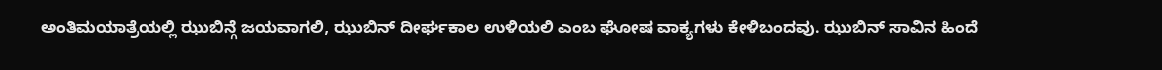ಅಂತಿಮಯಾತ್ರೆಯಲ್ಲಿ ಝುಬಿನ್ಗೆ ಜಯವಾಗಲಿ, ಝುಬಿನ್ ದೀರ್ಘಕಾಲ ಉಳಿಯಲಿ ಎಂಬ ಘೋಷ ವಾಕ್ಯಗಳು ಕೇಳಿಬಂದವು. ಝುಬಿನ್ ಸಾವಿನ ಹಿಂದೆ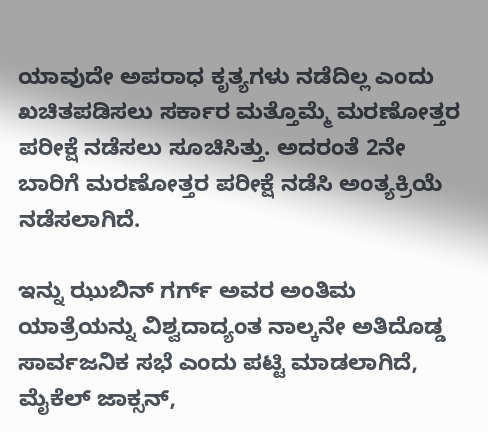ಯಾವುದೇ ಅಪರಾಧ ಕೃತ್ಯಗಳು ನಡೆದಿಲ್ಲ ಎಂದು ಖಚಿತಪಡಿಸಲು ಸರ್ಕಾರ ಮತ್ತೊಮ್ಮೆ ಮರಣೋತ್ತರ ಪರೀಕ್ಷೆ ನಡೆಸಲು ಸೂಚಿಸಿತ್ತು. ಅದರಂತೆ 2ನೇ ಬಾರಿಗೆ ಮರಣೋತ್ತರ ಪರೀಕ್ಷೆ ನಡೆಸಿ ಅಂತ್ಯಕ್ರಿಯೆ ನಡೆಸಲಾಗಿದೆ.

ಇನ್ನು ಝುಬಿನ್ ಗರ್ಗ್ ಅವರ ಅಂತಿಮ ಯಾತ್ರೆಯನ್ನು ವಿಶ್ವದಾದ್ಯಂತ ನಾಲ್ಕನೇ ಅತಿದೊಡ್ಡ ಸಾರ್ವಜನಿಕ ಸಭೆ ಎಂದು ಪಟ್ಟಿ ಮಾಡಲಾಗಿದೆ, ಮೈಕೆಲ್ ಜಾಕ್ಸನ್,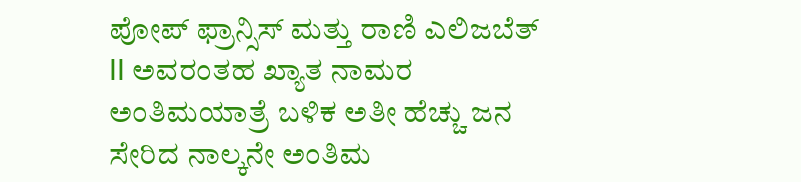ಪೋಪ್ ಫ್ರಾನ್ಸಿಸ್ ಮತ್ತು ರಾಣಿ ಎಲಿಜಬೆತ್ II ಅವರಂತಹ ಖ್ಯಾತ ನಾಮರ ಅಂತಿಮಯಾತ್ರೆ ಬಳಿಕ ಅತೀ ಹೆಚ್ಚು ಜನ ಸೇರಿದ ನಾಲ್ಕನೇ ಅಂತಿಮ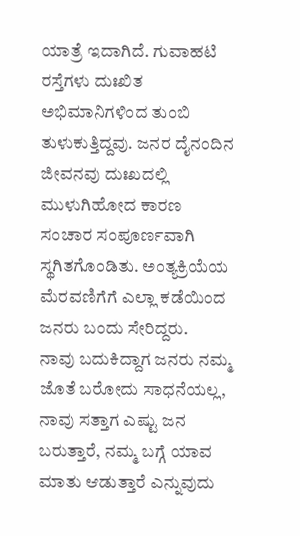ಯಾತ್ರೆ ಇದಾಗಿದೆ. ಗುವಾಹಟಿ ರಸ್ತೆಗಳು ದುಃಖಿತ ಅಭಿಮಾನಿಗಳಿಂದ ತುಂಬಿ ತುಳುಕುತ್ತಿದ್ದವು. ಜನರ ದೈನಂದಿನ ಜೀವನವು ದುಃಖದಲ್ಲಿ ಮುಳುಗಿಹೋದ ಕಾರಣ ಸಂಚಾರ ಸಂಪೂರ್ಣವಾಗಿ ಸ್ಥಗಿತಗೊಂಡಿತು. ಅಂತ್ಯಕ್ರಿಯೆಯ ಮೆರವಣಿಗೆಗೆ ಎಲ್ಲಾ ಕಡೆಯಿಂದ ಜನರು ಬಂದು ಸೇರಿದ್ದರು.
ನಾವು ಬದುಕಿದ್ದಾಗ ಜನರು ನಮ್ಮ ಜೊತೆ ಬರೋದು ಸಾಧನೆಯಲ್ಲ, ನಾವು ಸತ್ತಾಗ ಎಷ್ಟು ಜನ ಬರುತ್ತಾರೆ, ನಮ್ಮ ಬಗ್ಗೆ ಯಾವ ಮಾತು ಆಡುತ್ತಾರೆ ಎನ್ನುವುದು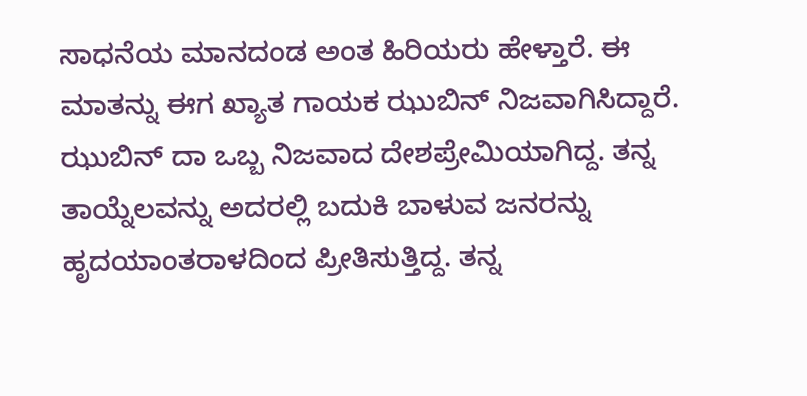ಸಾಧನೆಯ ಮಾನದಂಡ ಅಂತ ಹಿರಿಯರು ಹೇಳ್ತಾರೆ. ಈ ಮಾತನ್ನು ಈಗ ಖ್ಯಾತ ಗಾಯಕ ಝುಬಿನ್ ನಿಜವಾಗಿಸಿದ್ದಾರೆ. ಝುಬಿನ್ ದಾ ಒಬ್ಬ ನಿಜವಾದ ದೇಶಪ್ರೇಮಿಯಾಗಿದ್ದ. ತನ್ನ ತಾಯ್ನೆಲವನ್ನು ಅದರಲ್ಲಿ ಬದುಕಿ ಬಾಳುವ ಜನರನ್ನು ಹೃದಯಾಂತರಾಳದಿಂದ ಪ್ರೀತಿಸುತ್ತಿದ್ದ. ತನ್ನ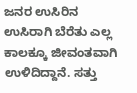ಜನರ ಉಸಿರಿನ ಉಸಿರಾಗಿ ಬೆರೆತು ಎಲ್ಲ ಕಾಲಕ್ಕೂ ಜೀವಂತವಾಗಿ ಉಳಿದಿದ್ದಾನೆ. ಸತ್ತು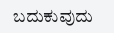ಬದುಕುವುದು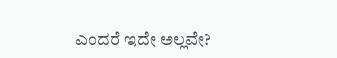ಎಂದರೆ ಇದೇ ಅಲ್ಲವೇ?